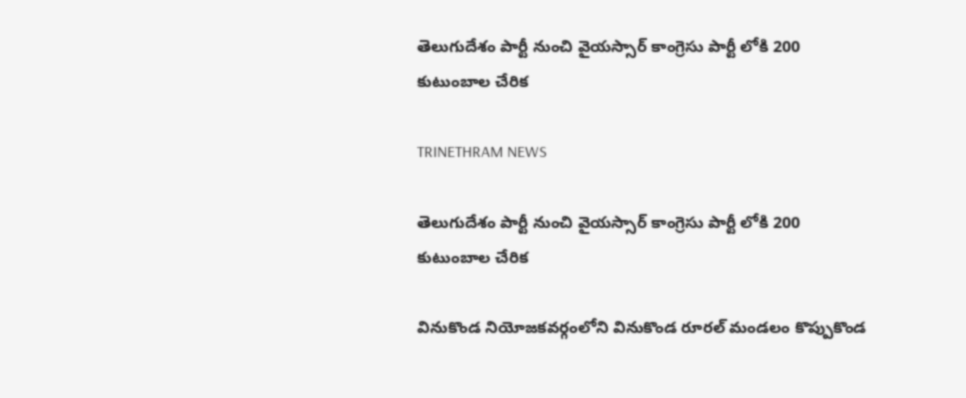తెలుగుదేశం పార్టీ నుంచి వైయస్సార్ కాంగ్రెసు పార్టీ లోకి 200 కుటుంబాల చేరిక

TRINETHRAM NEWS

తెలుగుదేశం పార్టీ నుంచి వైయస్సార్ కాంగ్రెసు పార్టీ లోకి 200 కుటుంబాల చేరిక

వినుకొండ నియోజకవర్గంలోని వినుకొండ రూరల్ మండలం కొప్పుకొండ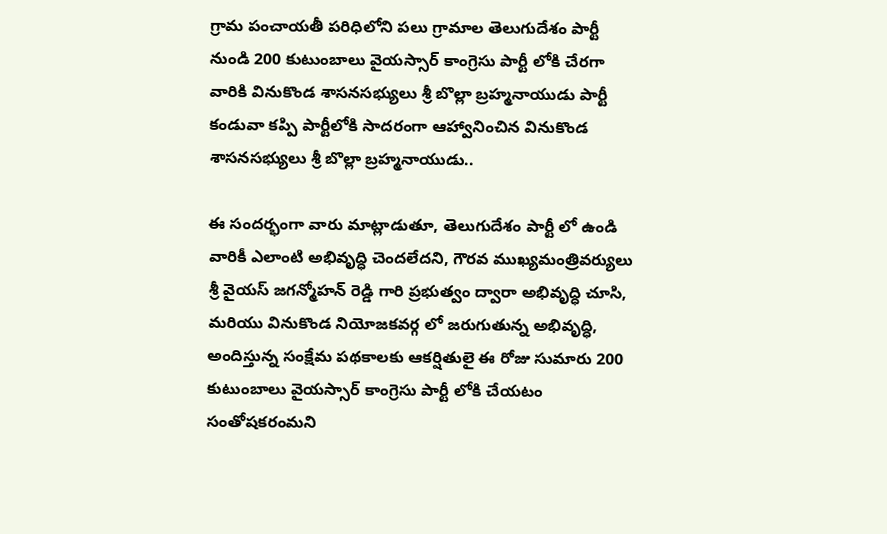గ్రామ పంచాయతీ పరిధిలోని పలు గ్రామాల తెలుగుదేశం పార్టీ నుండి 200 కుటుంబాలు వైయస్సార్ కాంగ్రెసు పార్టీ లోకి చేరగా వారికి వినుకొండ శాసనసభ్యులు శ్రీ బొల్లా బ్రహ్మనాయుడు పార్టీ కండువా కప్పి పార్టీలోకి సాదరంగా ఆహ్వానించిన వినుకొండ శాసనసభ్యులు శ్రీ బొల్లా బ్రహ్మనాయుడు..

ఈ సందర్భంగా వారు మాట్లాడుతూ, తెలుగుదేశం పార్టీ లో ఉండి వారికీ ఎలాంటి అభివృద్ధి చెందలేదని, గౌరవ ముఖ్యమంత్రివర్యులు శ్రీ వైయస్ జగన్మోహన్ రెడ్డి గారి ప్రభుత్వం ద్వారా అభివృద్ధి చూసి, మరియు వినుకొండ నియోజకవర్గ లో జరుగుతున్న అభివృద్ధి, అందిస్తున్న సంక్షేమ పథకాలకు ఆకర్షితులై ఈ రోజు సుమారు 200 కుటుంబాలు వైయస్సార్ కాంగ్రెసు పార్టీ లోకి చేయటం సంతోషకరంమని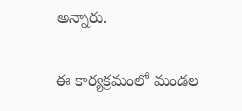అన్నారు.

ఈ కార్యక్రమంలో మండల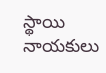స్థాయి నాయకులు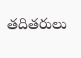తదితరులు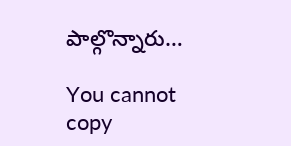పాల్గొన్నారు…

You cannot copy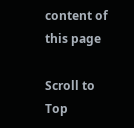content of this page

Scroll to Top